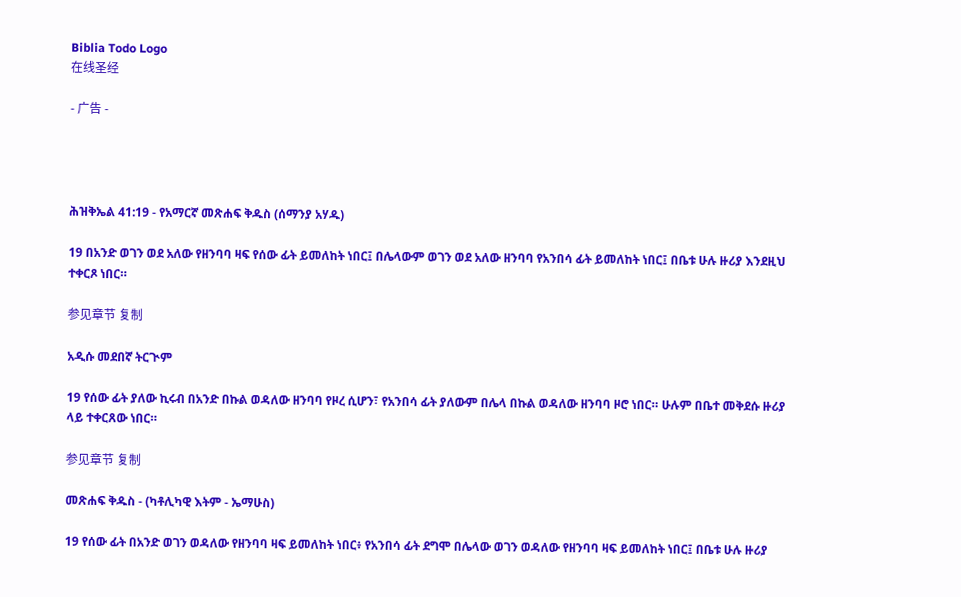Biblia Todo Logo
在线圣经

- 广告 -




ሕዝቅኤል 41:19 - የአማርኛ መጽሐፍ ቅዱስ (ሰማንያ አሃዱ)

19 በአንድ ወገን ወደ አለው የዘንባባ ዛፍ የሰው ፊት ይመለከት ነበር፤ በሌላውም ወገን ወደ አለው ዘንባባ የአንበሳ ፊት ይመለከት ነበር፤ በቤቱ ሁሉ ዙሪያ እንደዚህ ተቀርጾ ነበር።

参见章节 复制

አዲሱ መደበኛ ትርጒም

19 የሰው ፊት ያለው ኪሩብ በአንድ በኩል ወዳለው ዘንባባ የዞረ ሲሆን፣ የአንበሳ ፊት ያለውም በሌላ በኩል ወዳለው ዘንባባ ዞሮ ነበር። ሁሉም በቤተ መቅደሱ ዙሪያ ላይ ተቀርጸው ነበር።

参见章节 复制

መጽሐፍ ቅዱስ - (ካቶሊካዊ እትም - ኤማሁስ)

19 የሰው ፊት በአንድ ወገን ወዳለው የዘንባባ ዛፍ ይመለከት ነበር፥ የአንበሳ ፊት ደግሞ በሌላው ወገን ወዳለው የዘንባባ ዛፍ ይመለከት ነበር፤ በቤቱ ሁሉ ዙሪያ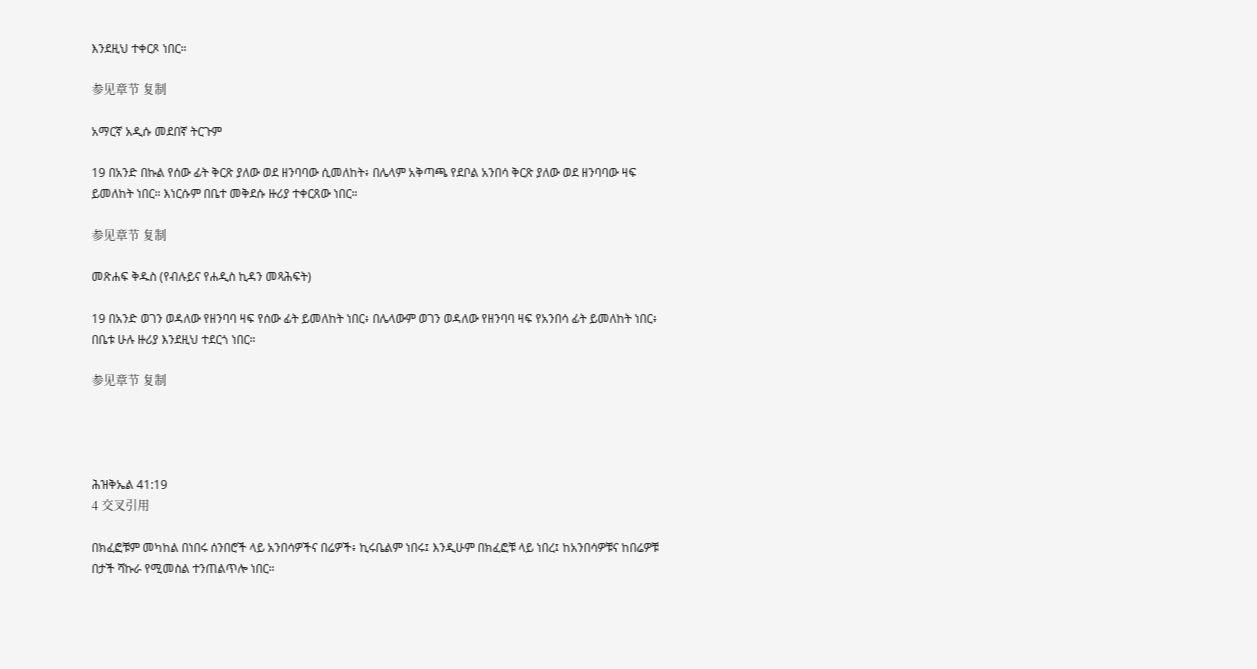እንደዚህ ተቀርጾ ነበር።

参见章节 复制

አማርኛ አዲሱ መደበኛ ትርጉም

19 በአንድ በኩል የሰው ፊት ቅርጽ ያለው ወደ ዘንባባው ሲመለከት፥ በሌላም አቅጣጫ የደቦል አንበሳ ቅርጽ ያለው ወደ ዘንባባው ዛፍ ይመለከት ነበር። እነርሱም በቤተ መቅደሱ ዙሪያ ተቀርጸው ነበር።

参见章节 复制

መጽሐፍ ቅዱስ (የብሉይና የሐዲስ ኪዳን መጻሕፍት)

19 በአንድ ወገን ወዳለው የዘንባባ ዛፍ የሰው ፊት ይመለከት ነበር፥ በሌላውም ወገን ወዳለው የዘንባባ ዛፍ የአንበሳ ፊት ይመለከት ነበር፥ በቤቱ ሁሉ ዙሪያ እንደዚህ ተደርጎ ነበር።

参见章节 复制




ሕዝቅኤል 41:19
4 交叉引用

በክፈፎቹም መካከል በነበሩ ሰንበሮች ላይ አንበሳዎችና በሬዎች፥ ኪሩቤልም ነበሩ፤ እንዲሁም በክፈፎቹ ላይ ነበረ፤ ከአንበሳዎቹና ከበሬዎቹ በታች ሻኩራ የሚመስል ተንጠልጥሎ ነበር።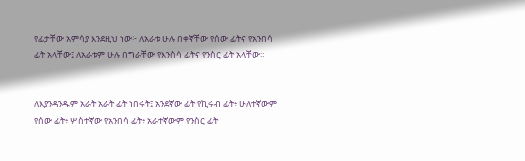የፊታቸው አምሳያ እንደዚህ ነው፦ ለአራቱ ሁሉ በቀኛቸው የሰው ፊትና የአንበሳ ፊት አላቸው፤ ለአራቱም ሁሉ በግራቸው የእንስሳ ፊትና የንስር ፊት አላቸው።


ለእያንዳንዱም አራት አራት ፊት ነበሩት፤ አንደኛው ፊት የኪሩብ ፊት፥ ሁለተኛውም የሰው ፊት፥ ሦስተኛው የአንበሳ ፊት፥ አራተኛውም የንስር ፊት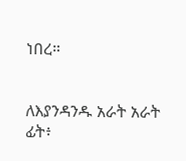ነበረ።


ለእያንዳንዱ አራት አራት ፊት፥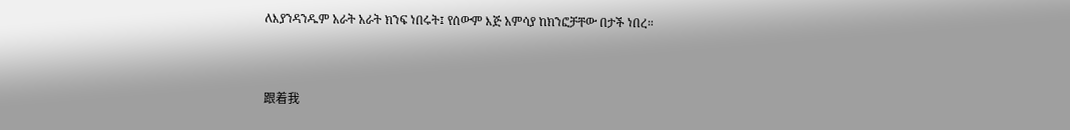ለእያንዳንዱም አራት አራት ክንፍ ነበሩት፤ የሰውም እጅ አምሳያ ከክንፎቻቸው በታች ነበረ።


跟着我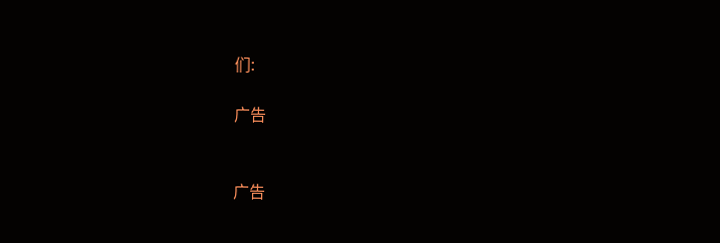们:

广告


广告